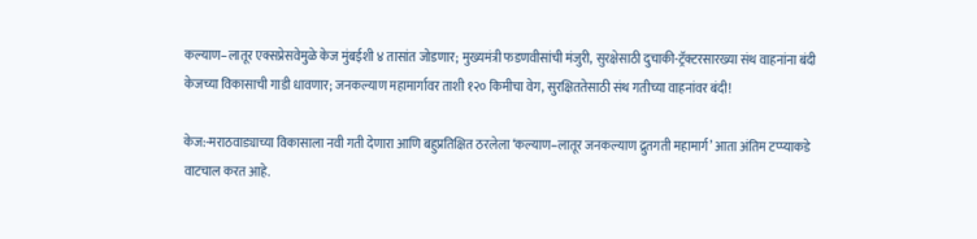कल्याण–लातूर एक्सप्रेसवेमुळे केज मुंबईशी ४ तासांत जोडणार; मुख्यमंत्री फडणवीसांची मंजुरी, सुरक्षेसाठी दुचाकी-ट्रॅक्टरसारख्या संथ वाहनांना बंदी
केजच्या विकासाची गाडी धावणार; जनकल्याण महामार्गावर ताशी १२० किमीचा वेग, सुरक्षिततेसाठी संथ गतीच्या वाहनांवर बंदी!

केज:-मराठवाड्याच्या विकासाला नवी गती देणारा आणि बहुप्रतिक्षित ठरलेला ‘कल्याण–लातूर जनकल्याण द्रुतगती महामार्ग’ आता अंतिम टप्प्याकडे वाटचाल करत आहे.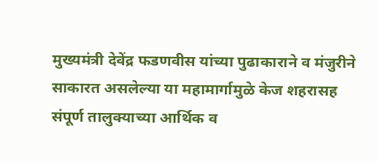मुख्यमंत्री देवेंद्र फडणवीस यांच्या पुढाकाराने व मंजुरीने साकारत असलेल्या या महामार्गामुळे केज शहरासह संपूर्ण तालुक्याच्या आर्थिक व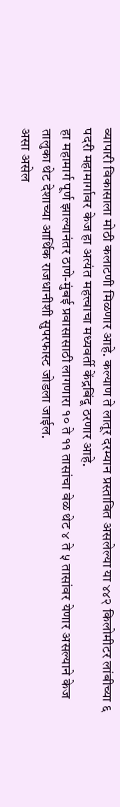व्यापारी विकासाला मोठी कलाटणी मिळणार आहे. कल्याण ते लातूर दरम्यान प्रस्तावित असलेल्या या ४४२ किलोमीटर लांबीच्या ६ पदरी महामार्गावर केज हा अत्यंत महत्त्वाचा मध्यवर्ती केंद्रबिंदू ठरणार आहे.
हा महामार्ग पूर्ण झाल्यानंतर ठाणे-मुंबई प्रवासासाठी लागणारा १० ते ११ तासांचा वेळ थेट ४ ते ५ तासांवर येणार असल्याने केज तालुका थेट देशाच्या आर्थिक राजधानीशी सुपरफास्ट जोडला जाईल.
असा असेल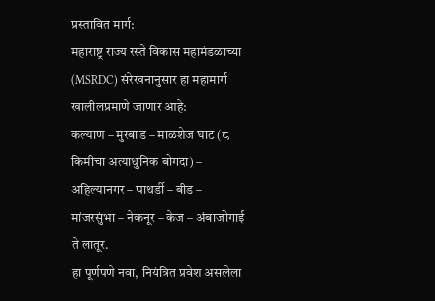प्रस्तावित मार्ग:
महाराष्ट्र राज्य रस्ते विकास महामंडळाच्या (MSRDC) संरेखनानुसार हा महामार्ग खालीलप्रमाणे जाणार आहे:
कल्याण – मुरबाड – माळशेज घाट (८ किमीचा अत्याधुनिक बोगदा) – अहिल्यानगर – पाथर्डी – बीड – मांजरसुंभा – नेकनूर – केज – अंबाजोगाई ते लातूर.
हा पूर्णपणे नवा, नियंत्रित प्रवेश असलेला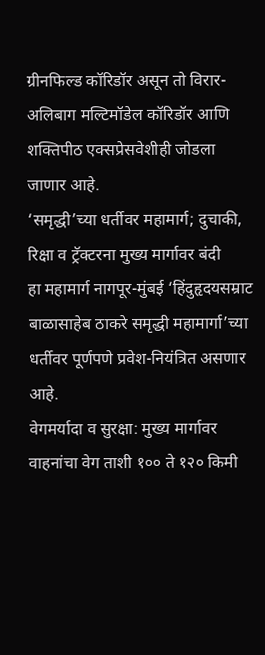ग्रीनफिल्ड कॉरिडॉर असून तो विरार-अलिबाग मल्टिमॉडेल कॉरिडॉर आणि शक्तिपीठ एक्सप्रेसवेशीही जोडला जाणार आहे.
‘समृद्धी’च्या धर्तीवर महामार्ग; दुचाकी, रिक्षा व ट्रॅक्टरना मुख्य मार्गावर बंदी
हा महामार्ग नागपूर-मुंबई ‘हिंदुहृदयसम्राट बाळासाहेब ठाकरे समृद्धी महामार्गा’च्या धर्तीवर पूर्णपणे प्रवेश-नियंत्रित असणार आहे.
वेगमर्यादा व सुरक्षा: मुख्य मार्गावर वाहनांचा वेग ताशी १०० ते १२० किमी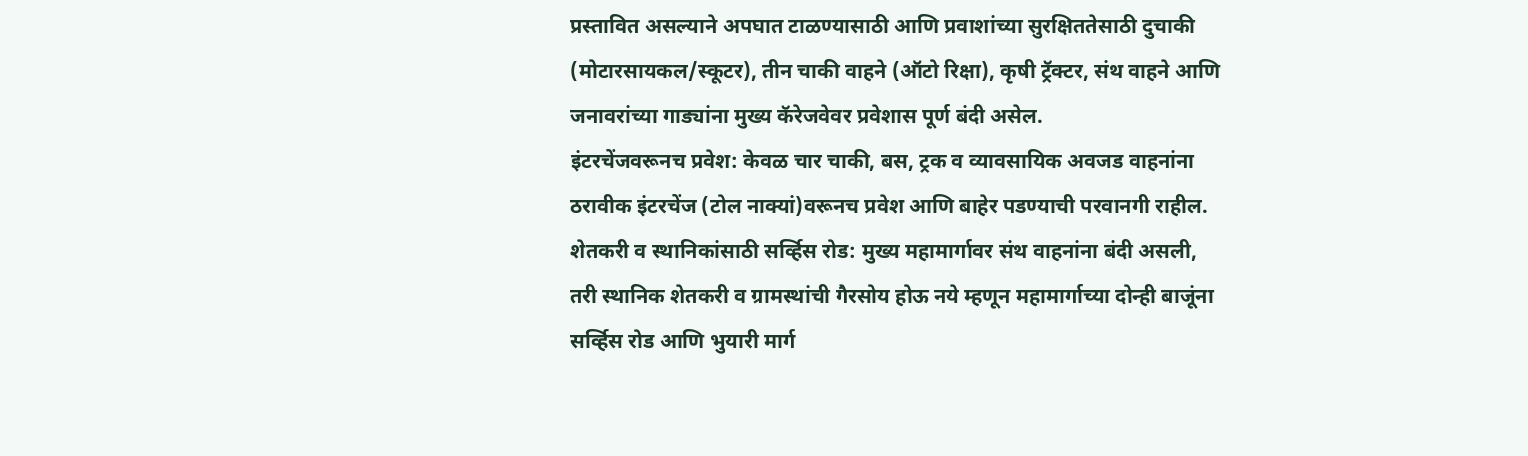प्रस्तावित असल्याने अपघात टाळण्यासाठी आणि प्रवाशांच्या सुरक्षिततेसाठी दुचाकी (मोटारसायकल/स्कूटर), तीन चाकी वाहने (ऑटो रिक्षा), कृषी ट्रॅक्टर, संथ वाहने आणि जनावरांच्या गाड्यांना मुख्य कॅरेजवेवर प्रवेशास पूर्ण बंदी असेल.
इंटरचेंजवरूनच प्रवेश: केवळ चार चाकी, बस, ट्रक व व्यावसायिक अवजड वाहनांना ठरावीक इंटरचेंज (टोल नाक्यां)वरूनच प्रवेश आणि बाहेर पडण्याची परवानगी राहील.
शेतकरी व स्थानिकांसाठी सर्व्हिस रोड: मुख्य महामार्गावर संथ वाहनांना बंदी असली, तरी स्थानिक शेतकरी व ग्रामस्थांची गैरसोय होऊ नये म्हणून महामार्गाच्या दोन्ही बाजूंना सर्व्हिस रोड आणि भुयारी मार्ग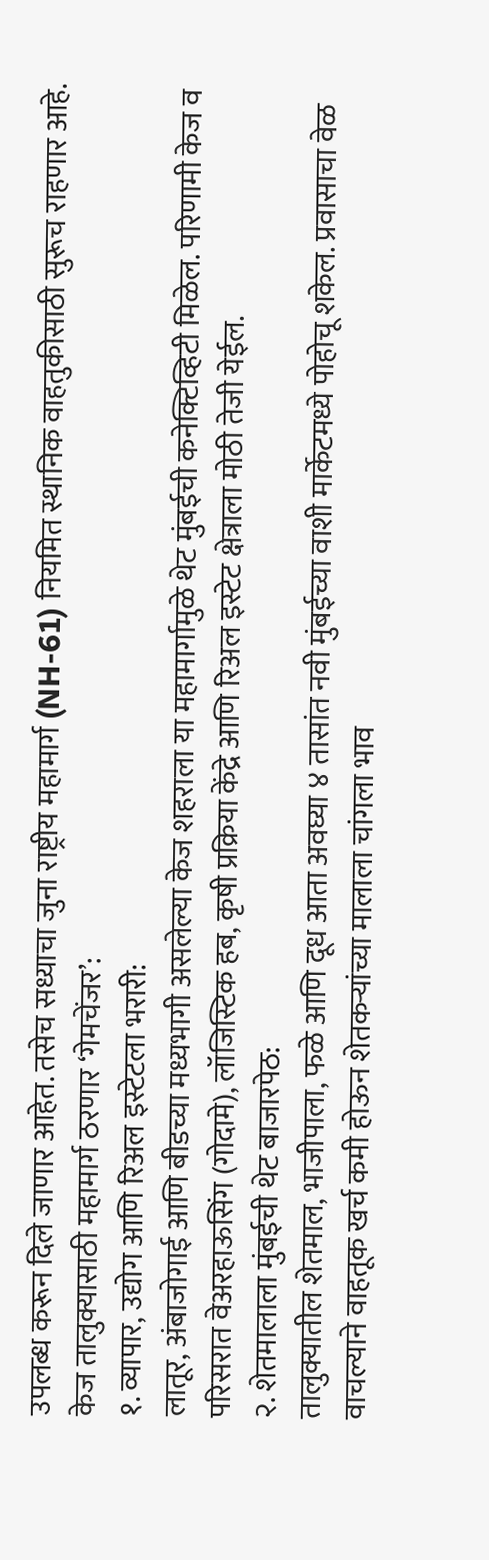उपलब्ध करून दिले जाणार आहेत. तसेच सध्याचा जुना राष्ट्रीय महामार्ग (NH-61) नियमित स्थानिक वाहतुकीसाठी सुरूच राहणार आहे.
केज तालुक्यासाठी महामार्ग ठरणार ‘गेमचेंजर’:
१. व्यापार, उद्योग आणि रिअल इस्टेटला भरारी:
लातूर, अंबाजोगाई आणि बीडच्या मध्यभागी असलेल्या केज शहराला या महामार्गामुळे थेट मुंबईची कनेक्टिव्हिटी मिळेल. परिणामी केज व परिसरात वेअरहाऊसिंग (गोदामे), लॉजिस्टिक हब, कृषी प्रक्रिया केंद्रे आणि रिअल इस्टेट क्षेत्राला मोठी तेजी येईल.
२. शेतमालाला मुंबईची थेट बाजारपेठ:
तालुक्यातील शेतमाल, भाजीपाला, फळे आणि दूध आता अवघ्या ४ तासांत नवी मुंबईच्या वाशी मार्केटमध्ये पोहोचू शकेल. प्रवासाचा वेळ वाचल्याने वाहतूक खर्च कमी होऊन शेतकऱ्यांच्या मालाला चांगला भाव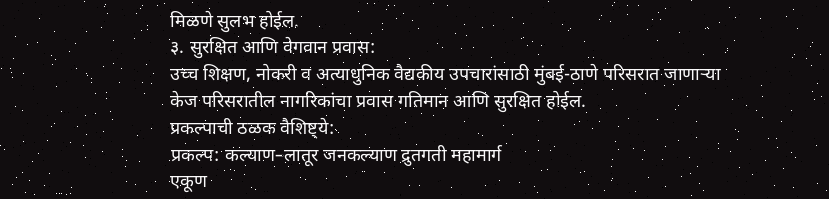मिळणे सुलभ होईल.
३. सुरक्षित आणि वेगवान प्रवास:
उच्च शिक्षण, नोकरी व अत्याधुनिक वैद्यकीय उपचारांसाठी मुंबई-ठाणे परिसरात जाणाऱ्या केज परिसरातील नागरिकांचा प्रवास गतिमान आणि सुरक्षित होईल.
प्रकल्पाची ठळक वैशिष्ट्ये:
प्रकल्प: कल्याण–लातूर जनकल्याण द्रुतगती महामार्ग
एकूण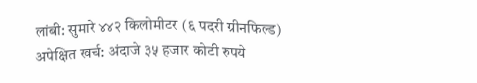लांबी: सुमारे ४४२ किलोमीटर (६ पदरी ग्रीनफिल्ड)
अपेक्षित खर्च: अंदाजे ३५ हजार कोटी रुपये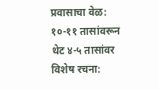प्रवासाचा वेळ: १०-११ तासांवरून थेट ४-५ तासांवर
विशेष रचना: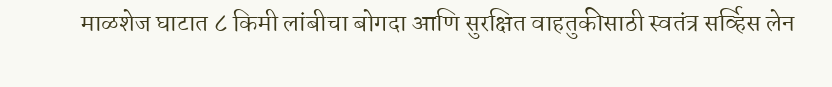माळशेज घाटात ८ किमी लांबीचा बोगदा आणि सुरक्षित वाहतुकीसाठी स्वतंत्र सर्व्हिस लेन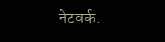नेटवर्क.